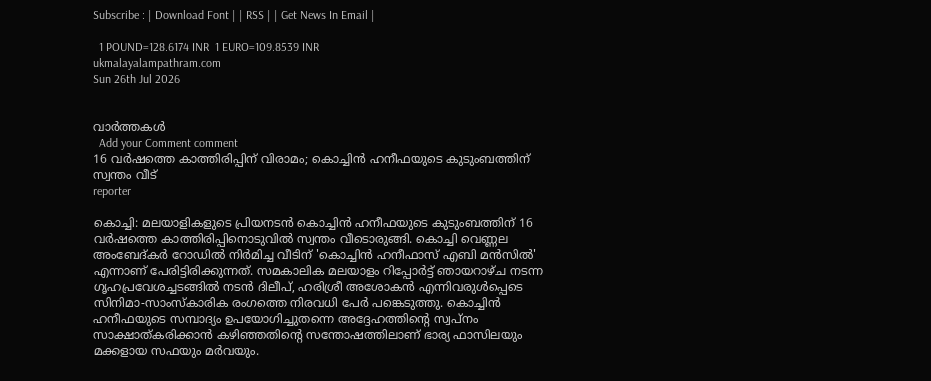Subscribe : | Download Font | | RSS | | Get News In Email |

  1 POUND=128.6174 INR  1 EURO=109.8539 INR
ukmalayalampathram.com
Sun 26th Jul 2026


വാര്‍ത്തകള്‍
  Add your Comment comment
16 വര്‍ഷത്തെ കാത്തിരിപ്പിന് വിരാമം; കൊച്ചിന്‍ ഹനീഫയുടെ കുടുംബത്തിന് സ്വന്തം വീട്
reporter

കൊച്ചി: മലയാളികളുടെ പ്രിയനടന്‍ കൊച്ചിന്‍ ഹനീഫയുടെ കുടുംബത്തിന് 16 വര്‍ഷത്തെ കാത്തിരിപ്പിനൊടുവില്‍ സ്വന്തം വീടൊരുങ്ങി. കൊച്ചി വെണ്ണല അംബേദ്കര്‍ റോഡില്‍ നിര്‍മിച്ച വീടിന് 'കൊച്ചിന്‍ ഹനീഫാസ് എബി മന്‍സില്‍' എന്നാണ് പേരിട്ടിരിക്കുന്നത്. സമകാലിക മലയാളം റിപ്പോര്‍ട്ട് ഞായറാഴ്ച നടന്ന ഗൃഹപ്രവേശച്ചടങ്ങില്‍ നടന്‍ ദിലീപ്, ഹരിശ്രീ അശോകന്‍ എന്നിവരുള്‍പ്പെടെ സിനിമാ-സാംസ്‌കാരിക രംഗത്തെ നിരവധി പേര്‍ പങ്കെടുത്തു. കൊച്ചിന്‍ ഹനീഫയുടെ സമ്പാദ്യം ഉപയോഗിച്ചുതന്നെ അദ്ദേഹത്തിന്റെ സ്വപ്നം സാക്ഷാത്കരിക്കാന്‍ കഴിഞ്ഞതിന്റെ സന്തോഷത്തിലാണ് ഭാര്യ ഫാസിലയും മക്കളായ സഫയും മര്‍വയും.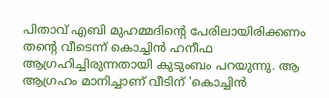പിതാവ് എബി മുഹമ്മദിന്റെ പേരിലായിരിക്കണം തന്റെ വീടെന്ന് കൊച്ചിന്‍ ഹനീഫ ആഗ്രഹിച്ചിരുന്നതായി കുടുംബം പറയുന്നു. ആ ആഗ്രഹം മാനിച്ചാണ് വീടിന് 'കൊച്ചിന്‍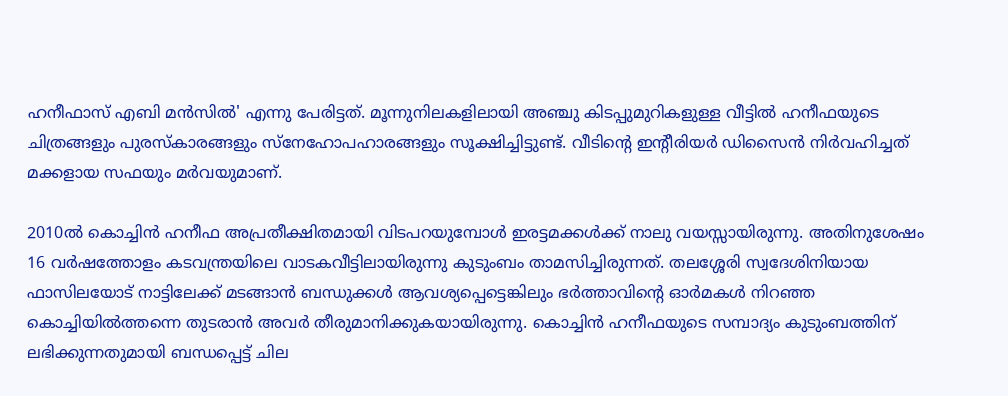ഹനീഫാസ് എബി മന്‍സില്‍' എന്നു പേരിട്ടത്. മൂന്നുനിലകളിലായി അഞ്ചു കിടപ്പുമുറികളുള്ള വീട്ടില്‍ ഹനീഫയുടെ ചിത്രങ്ങളും പുരസ്‌കാരങ്ങളും സ്‌നേഹോപഹാരങ്ങളും സൂക്ഷിച്ചിട്ടുണ്ട്. വീടിന്റെ ഇന്റീരിയര്‍ ഡിസൈന്‍ നിര്‍വഹിച്ചത് മക്കളായ സഫയും മര്‍വയുമാണ്.

2010ല്‍ കൊച്ചിന്‍ ഹനീഫ അപ്രതീക്ഷിതമായി വിടപറയുമ്പോള്‍ ഇരട്ടമക്കള്‍ക്ക് നാലു വയസ്സായിരുന്നു. അതിനുശേഷം 16 വര്‍ഷത്തോളം കടവന്ത്രയിലെ വാടകവീട്ടിലായിരുന്നു കുടുംബം താമസിച്ചിരുന്നത്. തലശ്ശേരി സ്വദേശിനിയായ ഫാസിലയോട് നാട്ടിലേക്ക് മടങ്ങാന്‍ ബന്ധുക്കള്‍ ആവശ്യപ്പെട്ടെങ്കിലും ഭര്‍ത്താവിന്റെ ഓര്‍മകള്‍ നിറഞ്ഞ കൊച്ചിയില്‍ത്തന്നെ തുടരാന്‍ അവര്‍ തീരുമാനിക്കുകയായിരുന്നു. കൊച്ചിന്‍ ഹനീഫയുടെ സമ്പാദ്യം കുടുംബത്തിന് ലഭിക്കുന്നതുമായി ബന്ധപ്പെട്ട് ചില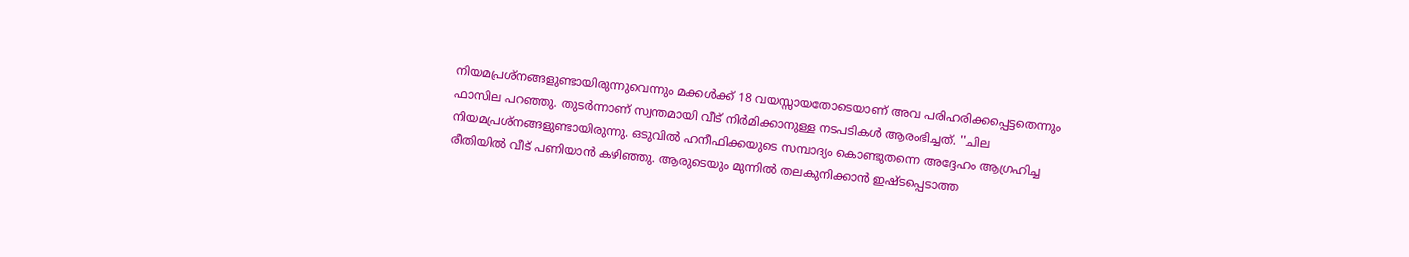നിയമപ്രശ്‌നങ്ങളുണ്ടായിരുന്നുവെന്നും മക്കള്‍ക്ക് 18 വയസ്സായതോടെയാണ് അവ പരിഹരിക്കപ്പെട്ടതെന്നും ഫാസില പറഞ്ഞു. തുടര്‍ന്നാണ് സ്വന്തമായി വീട് നിര്‍മിക്കാനുള്ള നടപടികള്‍ ആരംഭിച്ചത്. ''ചില നിയമപ്രശ്‌നങ്ങളുണ്ടായിരുന്നു. ഒടുവില്‍ ഹനീഫിക്കയുടെ സമ്പാദ്യം കൊണ്ടുതന്നെ അദ്ദേഹം ആഗ്രഹിച്ച രീതിയില്‍ വീട് പണിയാന്‍ കഴിഞ്ഞു. ആരുടെയും മുന്നില്‍ തലകുനിക്കാന്‍ ഇഷ്ടപ്പെടാത്ത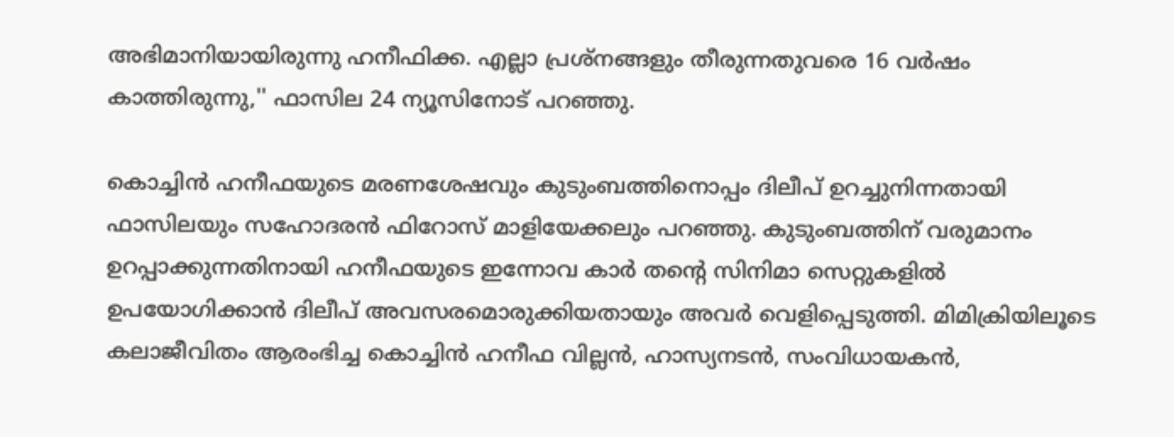അഭിമാനിയായിരുന്നു ഹനീഫിക്ക. എല്ലാ പ്രശ്‌നങ്ങളും തീരുന്നതുവരെ 16 വര്‍ഷം കാത്തിരുന്നു,'' ഫാസില 24 ന്യൂസിനോട് പറഞ്ഞു.

കൊച്ചിന്‍ ഹനീഫയുടെ മരണശേഷവും കുടുംബത്തിനൊപ്പം ദിലീപ് ഉറച്ചുനിന്നതായി ഫാസിലയും സഹോദരന്‍ ഫിറോസ് മാളിയേക്കലും പറഞ്ഞു. കുടുംബത്തിന് വരുമാനം ഉറപ്പാക്കുന്നതിനായി ഹനീഫയുടെ ഇന്നോവ കാര്‍ തന്റെ സിനിമാ സെറ്റുകളില്‍ ഉപയോഗിക്കാന്‍ ദിലീപ് അവസരമൊരുക്കിയതായും അവര്‍ വെളിപ്പെടുത്തി. മിമിക്രിയിലൂടെ കലാജീവിതം ആരംഭിച്ച കൊച്ചിന്‍ ഹനീഫ വില്ലന്‍, ഹാസ്യനടന്‍, സംവിധായകന്‍,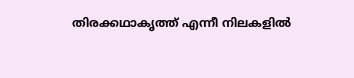തിരക്കഥാകൃത്ത് എന്നീ നിലകളില്‍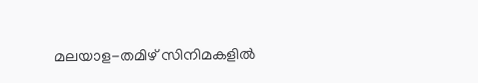മലയാള-തമിഴ് സിനിമകളില്‍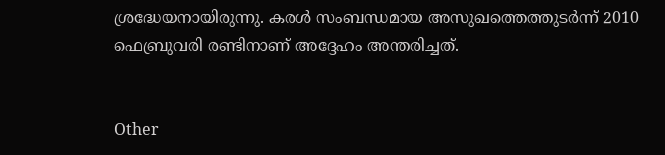ശ്രദ്ധേയനായിരുന്നു. കരള്‍ സംബന്ധമായ അസുഖത്തെത്തുടര്‍ന്ന് 2010 ഫെബ്രുവരി രണ്ടിനാണ് അദ്ദേഹം അന്തരിച്ചത്.


Other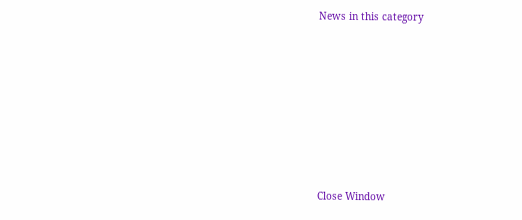News in this category








Close Window